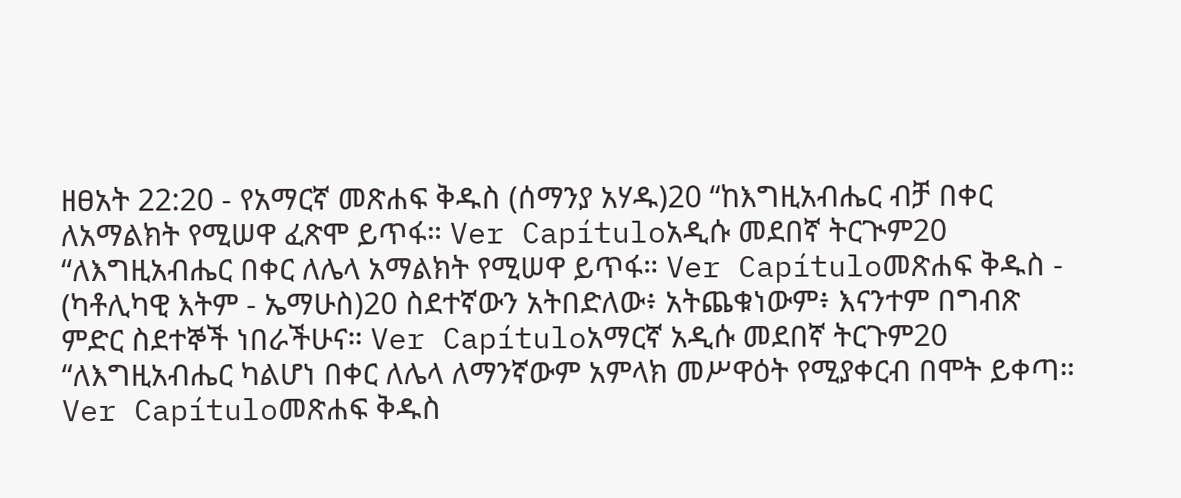ዘፀአት 22:20 - የአማርኛ መጽሐፍ ቅዱስ (ሰማንያ አሃዱ)20 “ከእግዚአብሔር ብቻ በቀር ለአማልክት የሚሠዋ ፈጽሞ ይጥፋ። Ver Capítuloአዲሱ መደበኛ ትርጒም20 “ለእግዚአብሔር በቀር ለሌላ አማልክት የሚሠዋ ይጥፋ። Ver Capítuloመጽሐፍ ቅዱስ - (ካቶሊካዊ እትም - ኤማሁስ)20 ስደተኛውን አትበድለው፥ አትጨቁነውም፥ እናንተም በግብጽ ምድር ስደተኞች ነበራችሁና። Ver Capítuloአማርኛ አዲሱ መደበኛ ትርጉም20 “ለእግዚአብሔር ካልሆነ በቀር ለሌላ ለማንኛውም አምላክ መሥዋዕት የሚያቀርብ በሞት ይቀጣ። Ver Capítuloመጽሐፍ ቅዱስ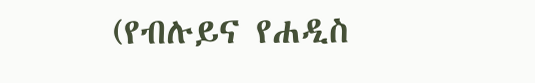(የብሉይና የሐዲስ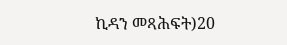ኪዳን መጻሕፍት)20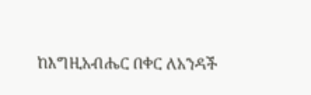ከእግዚአብሔር በቀር ለአንዳች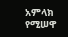አምላክ የሚሠዋ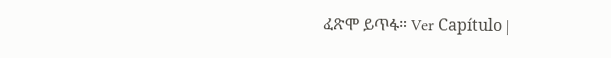ፈጽሞ ይጥፋ። Ver Capítulo |